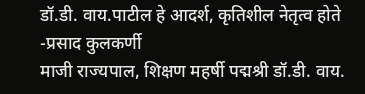डॉ.डी. वाय.पाटील हे आदर्श, कृतिशील नेतृत्व होते -प्रसाद कुलकर्णी
माजी राज्यपाल, शिक्षण महर्षी पद्मश्री डॉ.डी. वाय.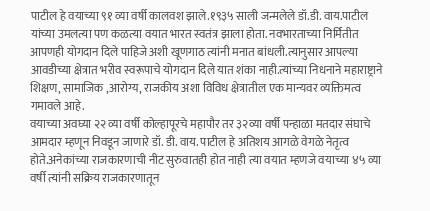पाटील हे वयाच्या ९१ व्या वर्षी कालवश झाले.१९३५ साली जन्मलेले डॉ.डी. वाय.पाटील यांच्या उमलत्या पण कळत्या वयात भारत स्वतंत्र झाला होता. नवभारताच्या निर्मितीत आपणही योगदान दिले पाहिजे अशी खूणगाठ त्यांनी मनात बांधली.त्यानुसार आपल्या आवडीच्या क्षेत्रात भरीव स्वरूपाचे योगदान दिले यात शंका नाही.त्यांच्या निधनाने महाराष्ट्राने शिक्षण, सामाजिक ,आरोग्य, राजकीय अशा विविध क्षेत्रातील एक मान्यवर व्यक्तिमत्व गमावले आहे.
वयाच्या अवघ्या २२ व्या वर्षी कोल्हापूरचे महापौर तर ३२व्या वर्षी पन्हाळा मतदार संघाचे आमदार म्हणून निवडून जाणारे डॉ. डी. वाय. पाटील हे अतिशय आगळे वेगळे नेतृत्व होते.अनेकांच्या राजकारणाची नीट सुरुवातही होत नाही त्या वयात म्हणजे वयाच्या ४५ व्या वर्षी त्यांनी सक्रिय राजकारणातून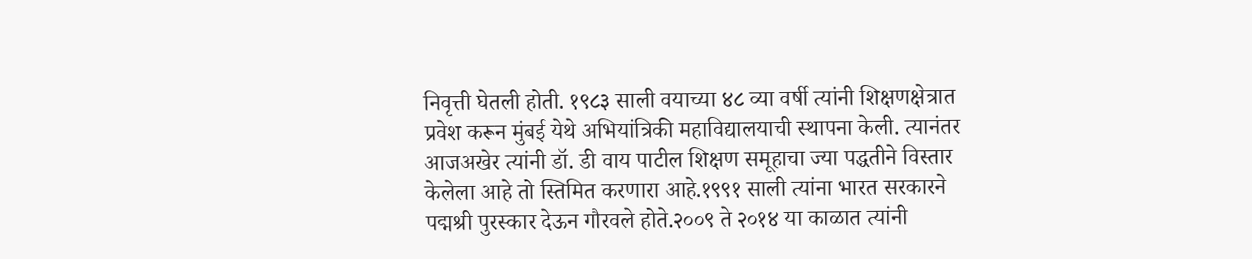निवृत्ती घेतली होती. १९८३ साली वयाच्या ४८ व्या वर्षी त्यांनी शिक्षणक्षेत्रात प्रवेश करून मुंबई येथे अभियांत्रिकी महाविद्यालयाची स्थापना केली. त्यानंतर आजअखेर त्यांनी डॉ. डी वाय पाटील शिक्षण समूहाचा ज्या पद्धतीने विस्तार केलेला आहे तो स्तिमित करणारा आहे.१९९१ साली त्यांना भारत सरकारने पद्मश्री पुरस्कार देऊन गौरवले होते.२००९ ते २०१४ या काळात त्यांनी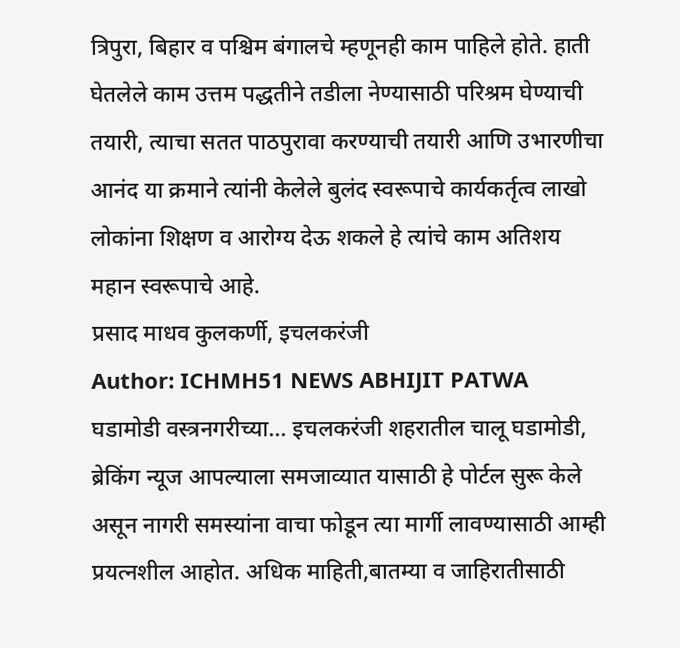त्रिपुरा, बिहार व पश्चिम बंगालचे म्हणूनही काम पाहिले होते. हाती घेतलेले काम उत्तम पद्धतीने तडीला नेण्यासाठी परिश्रम घेण्याची तयारी, त्याचा सतत पाठपुरावा करण्याची तयारी आणि उभारणीचा आनंद या क्रमाने त्यांनी केलेले बुलंद स्वरूपाचे कार्यकर्तृत्व लाखो लोकांना शिक्षण व आरोग्य देऊ शकले हे त्यांचे काम अतिशय महान स्वरूपाचे आहे.
प्रसाद माधव कुलकर्णी, इचलकरंजी
Author: ICHMH51 NEWS ABHIJIT PATWA
घडामोडी वस्त्रनगरीच्या... इचलकरंजी शहरातील चालू घडामोडी, ब्रेकिंग न्यूज आपल्याला समजाव्यात यासाठी हे पोर्टल सुरू केले असून नागरी समस्यांना वाचा फोडून त्या मार्गी लावण्यासाठी आम्ही प्रयत्नशील आहोत. अधिक माहिती,बातम्या व जाहिरातीसाठी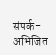संपर्क- अभिजित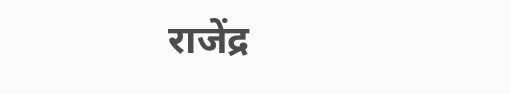राजेंद्र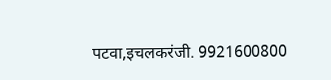पटवा,इचलकरंजी. 9921600800